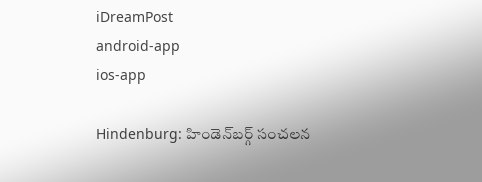iDreamPost
android-app
ios-app

Hindenburg: హిండెన్‌బర్గ్‌ సంచలన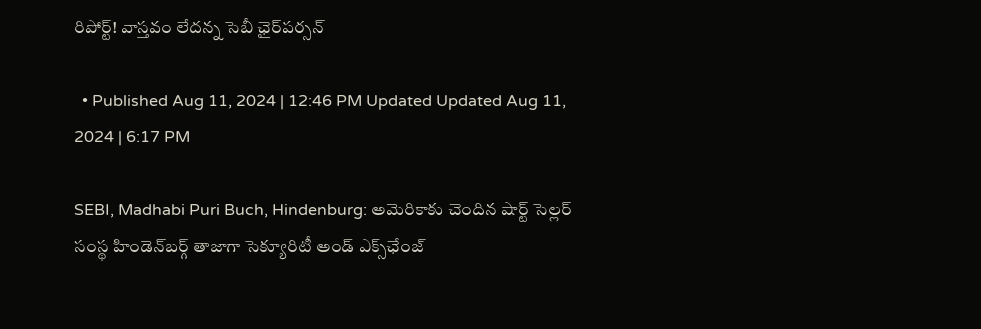రిపోర్ట్‌! వాస్తవం లేదన్న సెబీ ఛైర్‌పర్సన్‌

  • Published Aug 11, 2024 | 12:46 PM Updated Updated Aug 11, 2024 | 6:17 PM

SEBI, Madhabi Puri Buch, Hindenburg: అమెరికాకు చెందిన షార్ట్‌ సెల్లర్‌ సంస్థ హిండెన్‌బర్గ్‌ తాజాగా సెక్యూరిటీ అండ్‌ ఎక్స్‌ఛేంజ్‌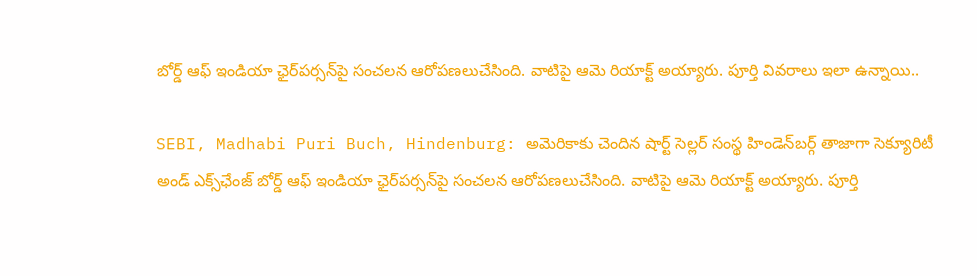బోర్డ్‌ ఆఫ్‌ ఇండియా ఛైర్‌పర్సన్‌పై సంచలన ఆరోపణలుచేసింది. వాటిపై ఆమె రియాక్ట్‌ అయ్యారు. పూర్తి వివరాలు ఇలా ఉన్నాయి..

SEBI, Madhabi Puri Buch, Hindenburg: అమెరికాకు చెందిన షార్ట్‌ సెల్లర్‌ సంస్థ హిండెన్‌బర్గ్‌ తాజాగా సెక్యూరిటీ అండ్‌ ఎక్స్‌ఛేంజ్‌ బోర్డ్‌ ఆఫ్‌ ఇండియా ఛైర్‌పర్సన్‌పై సంచలన ఆరోపణలుచేసింది. వాటిపై ఆమె రియాక్ట్‌ అయ్యారు. పూర్తి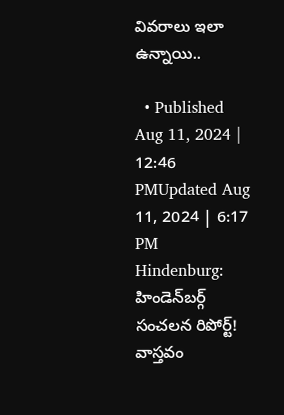వివరాలు ఇలా ఉన్నాయి..

  • Published Aug 11, 2024 | 12:46 PMUpdated Aug 11, 2024 | 6:17 PM
Hindenburg: హిండెన్‌బర్గ్‌ సంచలన రిపోర్ట్‌! వాస్తవం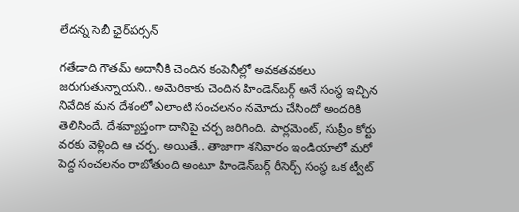లేదన్న సెబీ ఛైర్‌పర్సన్‌

గతేడాది గౌతమ్‌ అదానీకి చెందిన కంపెనీల్లో అవకతవకలు జరుగుతున్నాయని.. అమెరికాకు చెందిన హిండెన్‌బర్గ్‌ అనే సంస్థ ఇచ్చిన నివేదిక మన దేశంలో ఎలాంటి సంచలనం నమోదు చేసిందో అందరికి తెలిసిందే. దేశవ్యాప్తంగా దానిపై చర్చ జరిగింది. పార్లమెంట్‌, సుప్రీం కోర్టు వరకు వెళ్లింది ఆ చర్చ. అయితే.. తాజాగా శనివారం ఇండియాలో మరో పెద్ద సంచలనం రాబోతుంది అంటూ హిండెన్‌బర్గ్‌ రీసెర్చ్‌ సంస్థ ఒక ట్వీట్‌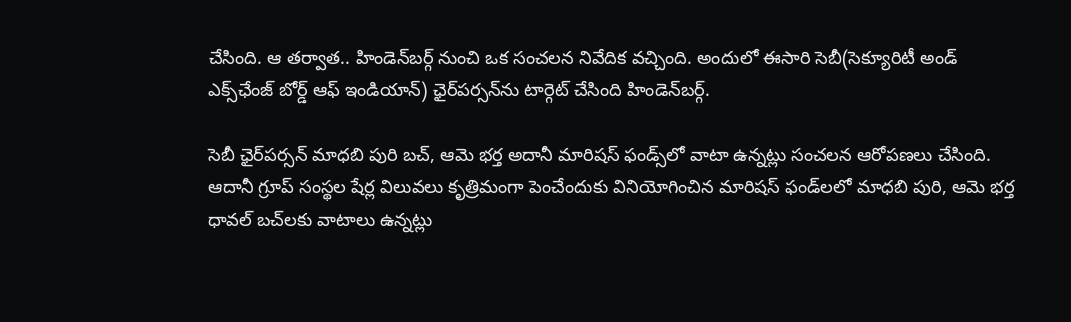చేసింది. ఆ తర్వాత.. హిండెన్‌బర్గ్‌ నుంచి ఒక సంచలన నివేదిక వచ్చింది. అందులో ఈసారి సెబీ(సెక్యూరిటీ అండ్‌ ఎక్స్‌ఛేంజ్‌ బోర్డ్‌ ఆఫ్‌ ఇండియాన్‌) ఛైర్‌పర్సన్‌ను టార్గెట్‌ చేసింది హిండెన్‌బర్గ్‌.

సెబీ ఛైర్‌పర్సన్‌ మాధబి పురి బచ్‌, ఆమె భర్త అదానీ మారిషస్‌ ఫండ్స్‌లో వాటా ఉన్నట్లు సంచలన ఆరోపణలు చేసింది. ఆదానీ గ్రూప్‌ సంస్థల షేర్ల విలువలు కృత్రిమంగా పెంచేందుకు వినియోగించిన మారిషస్‌ ఫండ్‌లలో మాధబి పురి, ఆమె భర్త ధావల్‌ బచ్‌లకు వాటాలు ఉన్నట్లు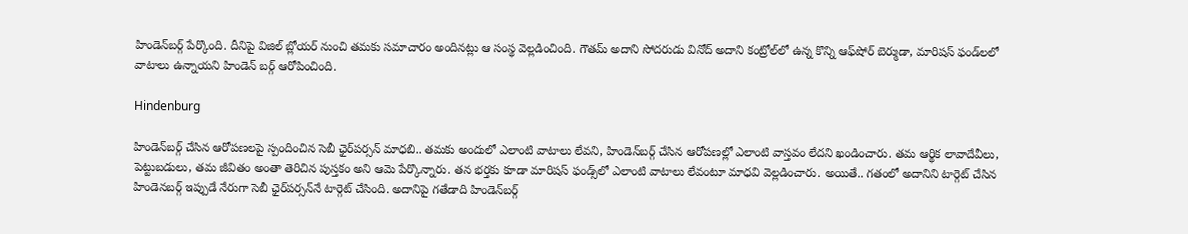హిండెన్‌బర్గ్‌ పేర్కొంది. దీనిపై విజిల్‌ బ్లోయర్‌ నుంచి తమకు సమాచారం అందినట్లు ఆ సంస్థ వెల్లడించింది. గౌతమ్‌ అదాని సోదరుడు వినోద్‌ అదాని కంట్రోల్‌లో ఉన్న కొన్ని ఆఫ్‌షోర్‌ బెర్ముడా, మారిషస్‌ ఫండ్‌లలో వాటాలు ఉన్నాయని హిండెన్‌ బర్గ్‌ ఆరోపించింది.

Hindenburg

హిండెన్‌బర్గ్‌ చేసిన ఆరోపణలపై స్పందించిన సెబీ ఛైర్‌పర్సన్‌ మాధబి.. తమకు అందులో ఎలాంటి వాటాలు లేవని, హిండెన్‌బర్గ్‌ చేసిన ఆరోపణల్లో ఎలాంటి వాస్తవం లేదని ఖండించారు. తమ ఆర్థిక లావాదేవీలు, పెట్టుబడులు, తమ జీవితం అంతా తెరిచిన పుస్తకం అని ఆమె పేర్కొన్నారు. తన భర్తకు కూడా మారిషస్‌ ఫండ్స్‌లో ఎలాంటి వాటాలు లేవంటూ మాధవి వెల్లడించారు. అయితే.. గతంలో అదానిని టార్గెట్‌ చేసిన హిండెనబర్గ్‌ ఇప్పుడే నేరుగా సెబీ ఛైర్‌పర్సన్‌నే టార్గెట్‌ చేసింది. అదానిపై గతేడాది హిండెన్‌బర్గ్‌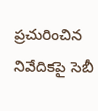ప్రచురించిన నివేదికపై సెబీ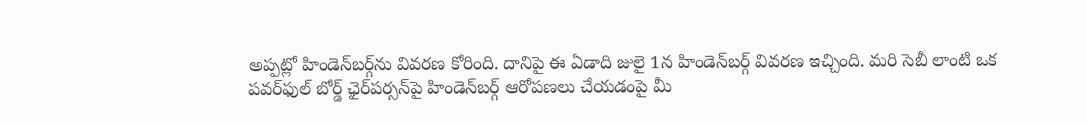అప్పట్లో హిండెన్‌బర్గ్‌ను వివరణ కోరింది. దానిపై ఈ ఏడాది జులై 1న హిండెన్‌బర్గ్‌ వివరణ ఇచ్చింది. మరి సెబీ లాంటి ఒక పవర్‌ఫుల్‌ బోర్డ్‌ ఛైర్‌పర్సన్‌పై హిండెన్‌బర్గ్‌ ఆరోపణలు చేయడంపై మీ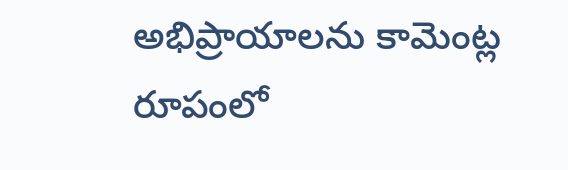అభిప్రాయాలను కామెంట్ల రూపంలో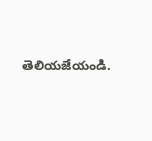తెలియజేయండి.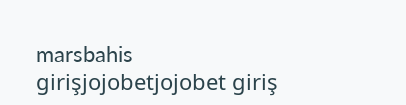marsbahis girişjojobetjojobet giriş